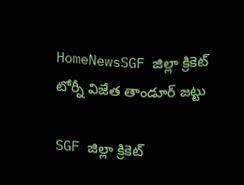HomeNewsSGF జిల్లా క్రికెట్ టోర్నీ విజేత తాండూర్ జట్టు

SGF జిల్లా క్రికెట్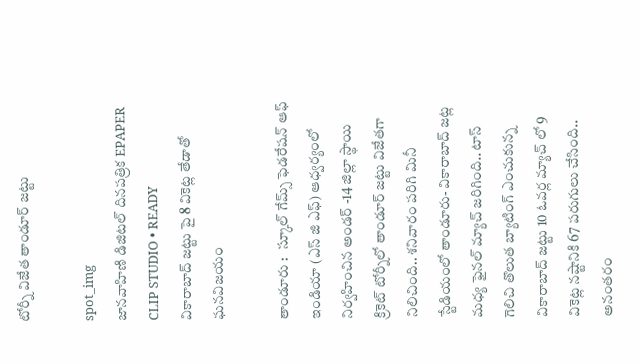టోర్నీ విజేత తాండూర్ జట్టు

spot_img
జానవాహిణి డిజిటల్ దినపత్రిక EPAPER CLIP STUDIO • READY
వికారాబాద్ జట్టు పై 8 వికెట్ల తేడాతో ఘనవిజయం

తాండూరు :   స్కూల్ గేమ్స్ ఫెడరేషన్ ఆఫ్ ఇండియా (ఎస్ జి ఎఫ్) ఆధ్వర్యంలో నిర్వహించిన అండర్ -14 జిల్లా స్థాయి క్రికెట్ టోర్నీలో తాండూర్ జట్టు విజేతగా నిలిచింది.. శనివారం పరిగి మినీ స్టేడియంలో తాండూరు- వికారాబాద్ జట్ల మధ్య ఫైనల్ మ్యాచ్ జరిగింది.. టాస్ గెలిచి తొలుత బ్యాటింగ్ ఎంచుకున్న వికారాబాద్ జట్టు 10 ఓవర్ల మ్యాచ్ లో 9 వికెట్ల నష్టానికి 67 పరుగులు చేసింది.. అనంతరం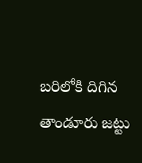బరిలోకి దిగిన తాండూరు జట్టు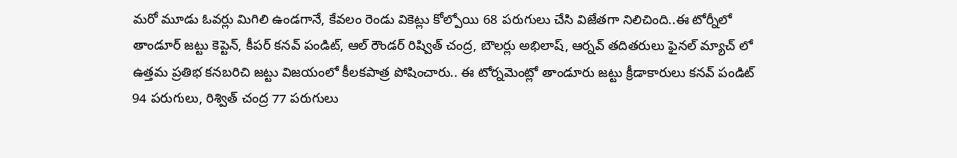మరో మూడు ఓవర్లు మిగిలి ఉండగానే, కేవలం రెండు వికెట్లు కోల్పోయి 68 పరుగులు చేసి విజేతగా నిలిచింది..ఈ టోర్నీలో తాండూర్ జట్టు కెప్టెన్, కీపర్ కనవ్ పండిట్, ఆల్ రౌండర్ రిష్విత్ చంద్ర, బౌలర్లు అభిలాష్, ఆర్నవ్ తదితరులు ఫైనల్ మ్యాచ్ లో ఉత్తమ ప్రతిభ కనబరిచి జట్టు విజయంలో కీలకపాత్ర పోషించారు.. ఈ టోర్నమెంట్లో తాండూరు జట్టు క్రీడాకారులు కనవ్ పండిట్ 94 పరుగులు, రిశ్విత్ చంద్ర 77 పరుగులు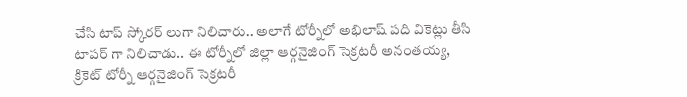చేసి టాప్ స్కోరర్ లుగా నిలిచారు.. అలాగే టోర్నీలో అభిలాష్ పది వికెట్లు తీసి టాపర్ గా నిలిచాడు.. ఈ టోర్నీలో జిల్లా ఆర్గనైజింగ్ సెక్రటరీ అనంతయ్య, క్రికెట్ టోర్నీ ఆర్గనైజింగ్ సెక్రటరీ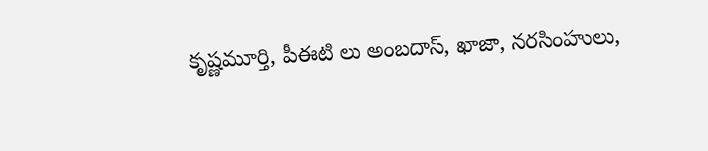కృష్ణమూర్తి, పీఈటి లు అంబదాస్, ఖాజా, నరసింహులు,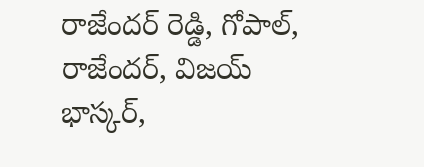రాజేందర్ రెడ్డి, గోపాల్, రాజేందర్, విజయ్ భాస్కర్,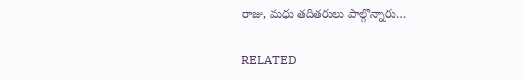రాజు, మధు తదితరులు పాల్గొన్నారు…

RELATED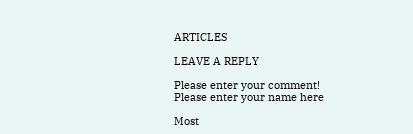ARTICLES

LEAVE A REPLY

Please enter your comment!
Please enter your name here

Most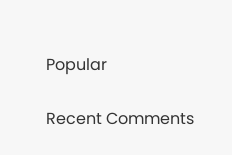Popular

Recent Comments